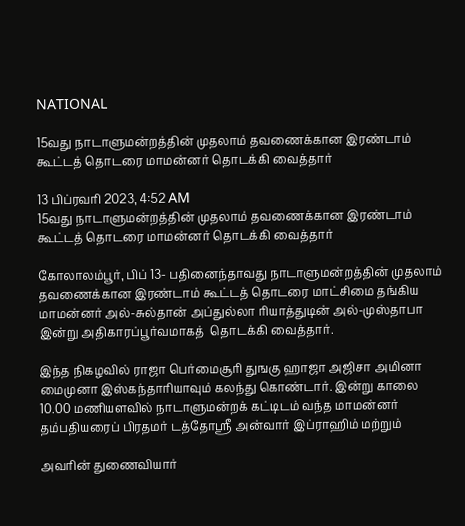NATIONAL

15வது நாடாளுமன்றத்தின் முதலாம் தவணைக்கான இரண்டாம் கூட்டத் தொடரை மாமன்னர் தொடக்கி வைத்தார்

13 பிப்ரவரி 2023, 4:52 AM
15வது நாடாளுமன்றத்தின் முதலாம் தவணைக்கான இரண்டாம் கூட்டத் தொடரை மாமன்னர் தொடக்கி வைத்தார்

கோலாலம்பூர், பிப் 13- பதினைந்தாவது நாடாளுமன்றத்தின் முதலாம் தவணைக்கான இரண்டாம் கூட்டத் தொடரை மாட்சிமை தங்கிய மாமன்னர் அல்-சுல்தான் அப்துல்லா ரியாத்துடின் அல்-முஸ்தாபா இன்று அதிகாரப்பூர்வமாகத்  தொடக்கி வைத்தார்.

இந்த நிகழவில் ராஜா பெர்மைசூரி துஙகு ஹாஜா அஜிசா அமினா மைமுனா இஸ்கந்தாரியாவும் கலந்து கொண்டார். இன்று காலை 10.00 மணியளவில் நாடாளுமன்றக் கட்டிடம் வந்த மாமன்னர் தம்பதியரைப் பிரதமர் டத்தோஸ்ரீ அன்வார் இப்ராஹிம் மற்றும்

அவரின் துணைவியார்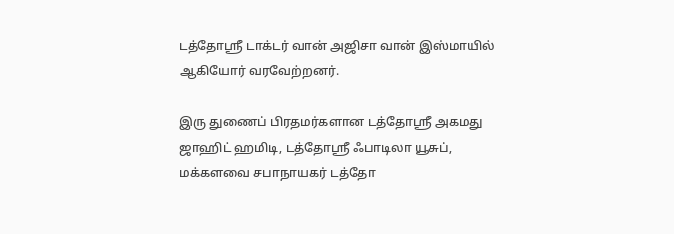டத்தோஸ்ரீ டாக்டர் வான் அஜிசா வான் இஸ்மாயில் ஆகியோர் வரவேற்றனர்.

இரு துணைப் பிரதமர்களான டத்தோஸ்ரீ அகமது ஜாஹிட் ஹமிடி, டத்தோஸ்ரீ ஃபாடிலா யூசுப், மக்களவை சபாநாயகர் டத்தோ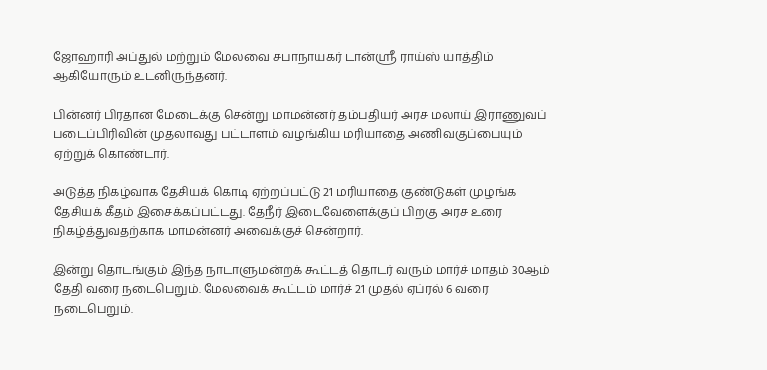ஜோஹாரி அப்துல் மற்றும் மேலவை சபாநாயகர் டான்ஸ்ரீ ராய்ஸ் யாத்திம் ஆகியோரும் உடனிருந்தனர்.

பின்னர் பிரதான மேடைக்கு சென்று மாமன்னர் தம்பதியர் அரச மலாய் இராணுவப் படைப்பிரிவின் முதலாவது பட்டாளம் வழங்கிய மரியாதை அணிவகுப்பையும் ஏற்றுக் கொண்டார்.

அடுத்த நிகழ்வாக தேசியக் கொடி ஏற்றப்பட்டு 21 மரியாதை குண்டுகள் முழங்க தேசியக் கீதம் இசைக்கப்பட்டது. தேநீர் இடைவேளைக்குப் பிறகு அரச உரை நிகழ்த்துவதற்காக மாமன்னர் அவைக்குச் சென்றார்.

இன்று தொடங்கும் இந்த நாடாளுமன்றக் கூட்டத் தொடர் வரும் மார்ச் மாதம் 30ஆம் தேதி வரை நடைபெறும். மேலவைக் கூட்டம் மார்ச் 21 முதல் ஏப்ரல் 6 வரை நடைபெறும்.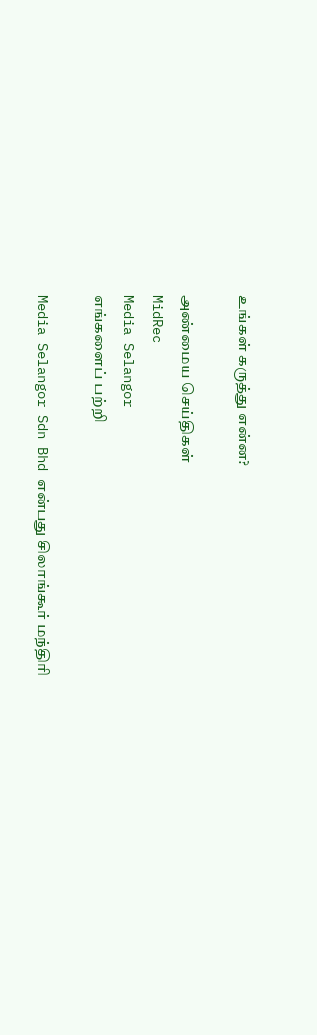உங்கள் கருத்து என்ன?

அண்மைய செய்திகள்
MidRec
Media Selangor
எங்களைப் பற்றி

Media Selangor Sdn Bhd என்பது சிலாங்கூர் மந்திரி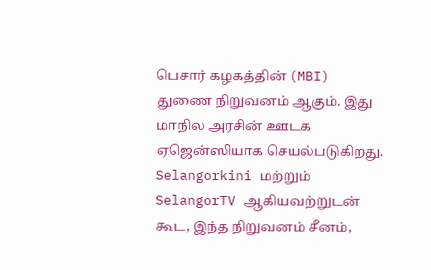பெசார் கழகத்தின் (MBI) துணை நிறுவனம் ஆகும். இது மாநில அரசின் ஊடக ஏஜென்ஸியாக செயல்படுகிறது. Selangorkini மற்றும் SelangorTV ஆகியவற்றுடன் கூட, இந்த நிறுவனம் சீனம்,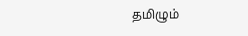தமிழும்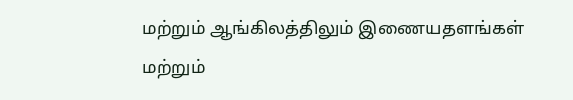மற்றும் ஆங்கிலத்திலும் இணையதளங்கள் மற்றும்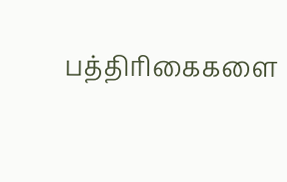பத்திரிகைகளை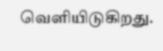வெளியிடுகிறது.